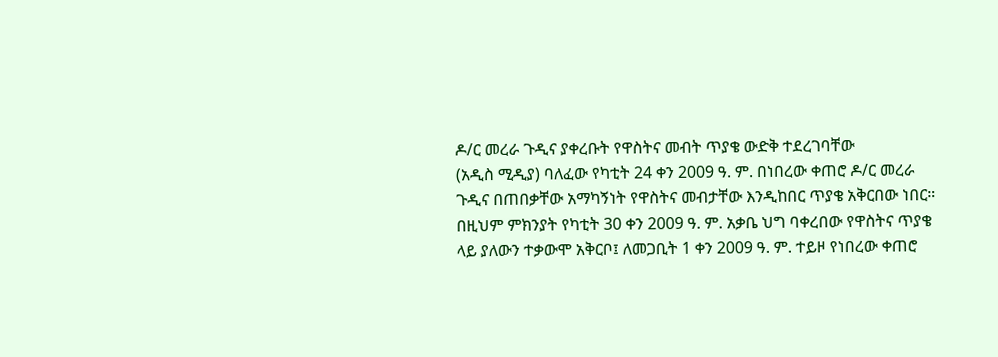ዶ/ር መረራ ጉዲና ያቀረቡት የዋስትና መብት ጥያቄ ውድቅ ተደረገባቸው
(አዲስ ሚዲያ) ባለፈው የካቲት 24 ቀን 2009 ዓ. ም. በነበረው ቀጠሮ ዶ/ር መረራ ጉዲና በጠበቃቸው አማካኝነት የዋስትና መብታቸው እንዲከበር ጥያቄ አቅርበው ነበር። በዚህም ምክንያት የካቲት 30 ቀን 2009 ዓ. ም. አቃቤ ህግ ባቀረበው የዋስትና ጥያቄ ላይ ያለውን ተቃውሞ አቅርቦ፤ ለመጋቢት 1 ቀን 2009 ዓ. ም. ተይዞ የነበረው ቀጠሮ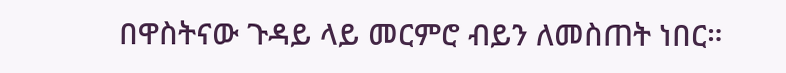በዋስትናው ጉዳይ ላይ መርምሮ ብይን ለመስጠት ነበር።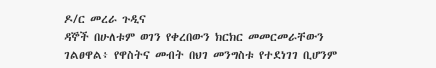ዶ/ር መረራ ጉዲና
ዳኞች በሁለቱም ወገን የቀረበውን ክርክር መመርመራቸውን ገልፀዋል፥ የዋስትና መብት በህገ መንግስቱ የተደነገገ ቢሆንም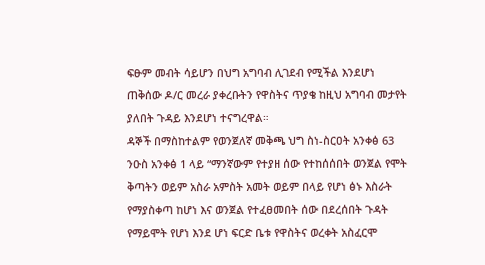ፍፁም መብት ሳይሆን በህግ አግባብ ሊገደብ የሚችል እንደሆነ ጠቅሰው ዶ/ር መረራ ያቀረቡትን የዋስትና ጥያቄ ከዚህ አግባብ መታየት ያለበት ጉዳይ እንደሆነ ተናግረዋል።
ዳኞች በማስከተልም የወንጀለኛ መቅጫ ህግ ስነ-ስርዐት አንቀፅ 63 ንዑስ አንቀፅ 1 ላይ “ማንኛውም የተያዘ ሰው የተከሰሰበት ወንጀል የሞት ቅጣትን ወይም አስራ አምስት አመት ወይም በላይ የሆነ ፅኑ እስራት የማያስቀጣ ከሆነ እና ወንጀል የተፈፀመበት ሰው በደረሰበት ጉዳት የማይሞት የሆነ እንደ ሆነ ፍርድ ቤቱ የዋስትና ወረቀት አስፈርሞ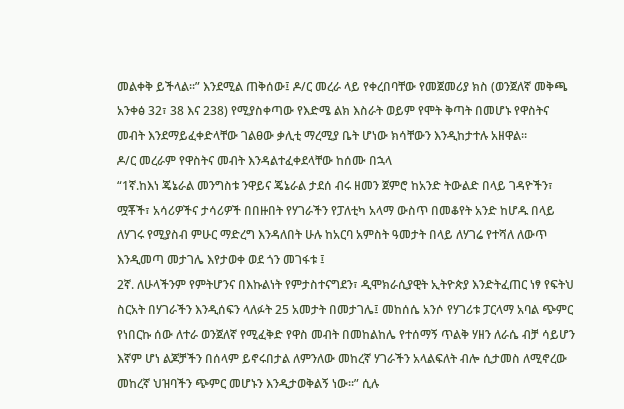መልቀቅ ይችላል፡፡” እንደሚል ጠቅሰው፤ ዶ/ር መረራ ላይ የቀረበባቸው የመጀመሪያ ክስ (ወንጀለኛ መቅጫ አንቀፅ 32፣ 38 እና 238) የሚያስቀጣው የእድሜ ልክ እስራት ወይም የሞት ቅጣት በመሆኑ የዋስትና መብት እንደማይፈቀድላቸው ገልፀው ቃሊቲ ማረሚያ ቤት ሆነው ክሳቸውን እንዲከታተሉ አዘዋል።
ዶ/ር መረራም የዋስትና መብት እንዳልተፈቀደላቸው ከሰሙ በኋላ
“1ኛ.ከእነ ጄኔራል መንግስቱ ንዋይና ጄኔራል ታደሰ ብሩ ዘመን ጀምሮ ከአንድ ትውልድ በላይ ገዳዮችን፣ ሟቾች፣ አሳሪዎችና ታሳሪዎች በበዙበት የሃገራችን የፓለቲካ አላማ ውስጥ በመቆየት አንድ ከሆዱ በላይ ለሃገሩ የሚያስብ ምሁር ማድረግ እንዳለበት ሁሉ ከአርባ አምስት ዓመታት በላይ ለሃገሬ የተሻለ ለውጥ እንዲመጣ መታገሌ እየታወቀ ወደ ጎን መገፋቱ ፤
2ኛ. ለሁላችንም የምትሆንና በእኩልነት የምታስተናግደን፣ ዲሞክራሲያዊት ኢትዮጵያ እንድትፈጠር ነፃ የፍትህ ስርአት በሃገራችን እንዲሰፍን ላለፉት 25 አመታት በመታገሌ፤ መከሰሴ አንሶ የሃገሪቱ ፓርላማ አባል ጭምር የነበርኩ ሰው ለተራ ወንጀለኛ የሚፈቅድ የዋስ መብት በመከልከሌ የተሰማኝ ጥልቅ ሃዘን ለራሴ ብቻ ሳይሆን እኛም ሆነ ልጆቻችን በሰላም ይኖሩበታል ለምንለው መከረኛ ሃገራችን አላልፍለት ብሎ ሲታመስ ለሚኖረው መከረኛ ህዝባችን ጭምር መሆኑን እንዲታወቅልኝ ነው።” ሲሉ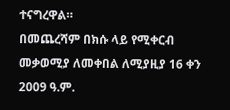ተናግረዋል።
በመጨረሻም በክሱ ላይ የሚቀርብ መቃወሚያ ለመቀበል ለሚያዚያ 16 ቀን 2009 ዓ.ም.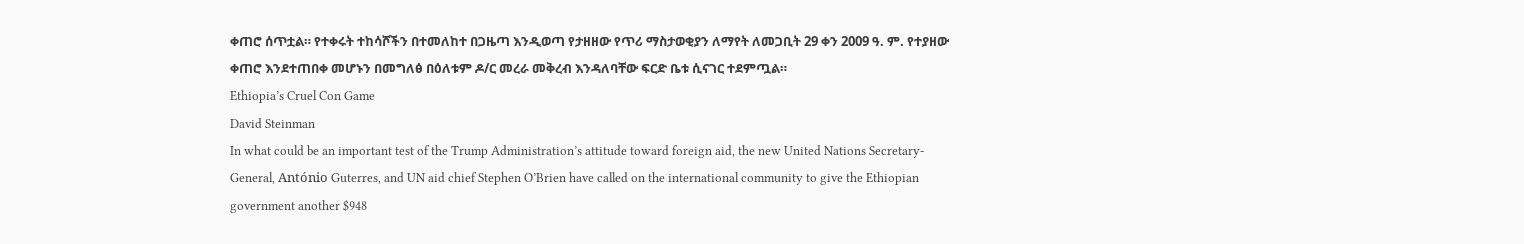ቀጠሮ ሰጥቷል። የተቀሩት ተከሳሾችን በተመለከተ በጋዜጣ እንዲወጣ የታዘዘው የጥሪ ማስታወቂያን ለማየት ለመጋቢት 29 ቀን 2009 ዓ. ም. የተያዘው ቀጠሮ እንደተጠበቀ መሆኑን በመግለፅ በዕለቱም ዶ/ር መረራ መቅረብ እንዳለባቸው ፍርድ ቤቱ ሲናገር ተደምጧል።
Ethiopia’s Cruel Con Game
David Steinman
In what could be an important test of the Trump Administration’s attitude toward foreign aid, the new United Nations Secretary-General, António Guterres, and UN aid chief Stephen O’Brien have called on the international community to give the Ethiopian government another $948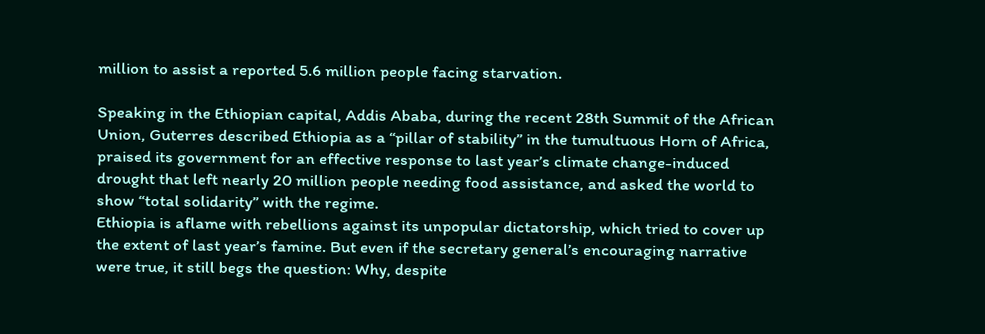million to assist a reported 5.6 million people facing starvation.

Speaking in the Ethiopian capital, Addis Ababa, during the recent 28th Summit of the African Union, Guterres described Ethiopia as a “pillar of stability” in the tumultuous Horn of Africa, praised its government for an effective response to last year’s climate change-induced drought that left nearly 20 million people needing food assistance, and asked the world to show “total solidarity” with the regime.
Ethiopia is aflame with rebellions against its unpopular dictatorship, which tried to cover up the extent of last year’s famine. But even if the secretary general’s encouraging narrative were true, it still begs the question: Why, despite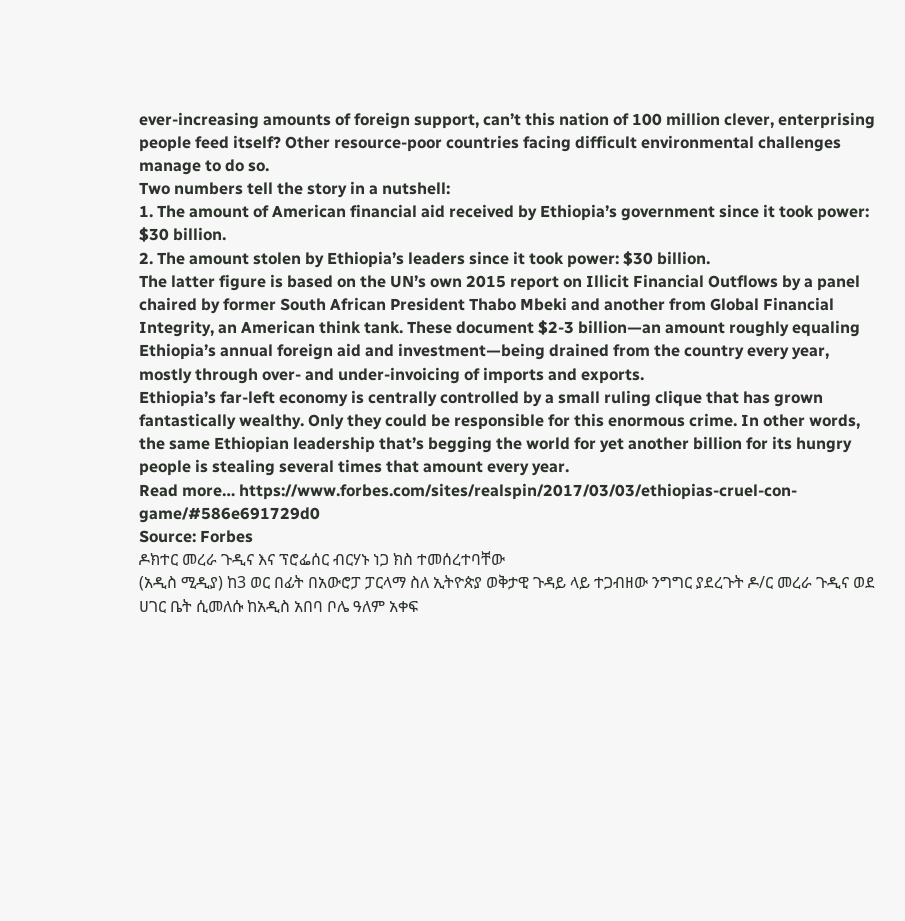ever-increasing amounts of foreign support, can’t this nation of 100 million clever, enterprising people feed itself? Other resource-poor countries facing difficult environmental challenges manage to do so.
Two numbers tell the story in a nutshell:
1. The amount of American financial aid received by Ethiopia’s government since it took power: $30 billion.
2. The amount stolen by Ethiopia’s leaders since it took power: $30 billion.
The latter figure is based on the UN’s own 2015 report on Illicit Financial Outflows by a panel chaired by former South African President Thabo Mbeki and another from Global Financial Integrity, an American think tank. These document $2-3 billion—an amount roughly equaling Ethiopia’s annual foreign aid and investment—being drained from the country every year, mostly through over- and under-invoicing of imports and exports.
Ethiopia’s far-left economy is centrally controlled by a small ruling clique that has grown fantastically wealthy. Only they could be responsible for this enormous crime. In other words, the same Ethiopian leadership that’s begging the world for yet another billion for its hungry people is stealing several times that amount every year.
Read more… https://www.forbes.com/sites/realspin/2017/03/03/ethiopias-cruel-con-game/#586e691729d0
Source: Forbes
ዶክተር መረራ ጉዲና እና ፕሮፌሰር ብርሃኑ ነጋ ክስ ተመሰረተባቸው
(አዲስ ሚዲያ) ከ3 ወር በፊት በአውሮፓ ፓርላማ ስለ ኢትዮጵያ ወቅታዊ ጉዳይ ላይ ተጋብዘው ንግግር ያደረጉት ዶ/ር መረራ ጉዲና ወደ ሀገር ቤት ሲመለሱ ከአዲስ አበባ ቦሌ ዓለም አቀፍ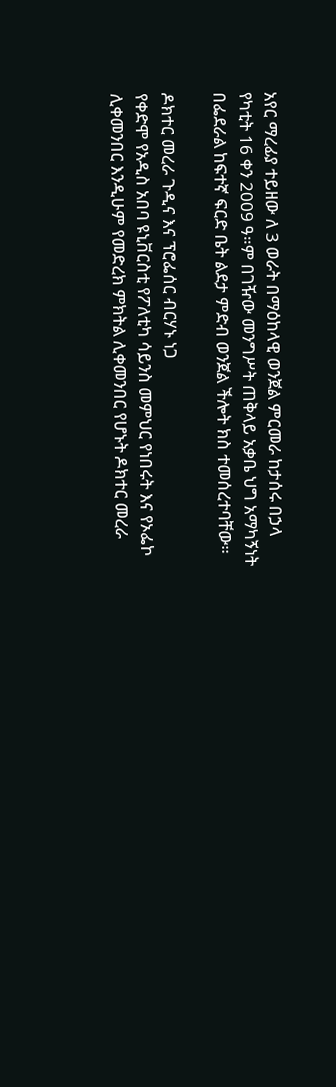አየር ማረፊያ ተይዘው ለ 3 ወራት በማዕከላዊ ወንጀል ምርመራ ከታሰሩ በኃላ የካቲት 16 ቀን 2009 ዓ።ም በገዥው መንግሥት ጠቅላይ አቃቤ ህግ አማካኝነት በፌደራል ከፍተኛ ፍርድ ቤት ልደታ ምድብ ወንጀል ችሎት ክስ ተመሰረተባቸው።

ዶክተር መረራ ጉዲና እና ፕሮፌሰር ብርሃኑ ነጋ
የቀድሞ የአዲስ አበባ ዩኒቨርስቲ የፖለቲካ ሳይንስ መምህር የነበሩት እና የኦፌኮ ሊቀመንበር እንዲሁም የመድረክ ምክትል ሊቀመንበር የሆኑት ዶክተር መረራ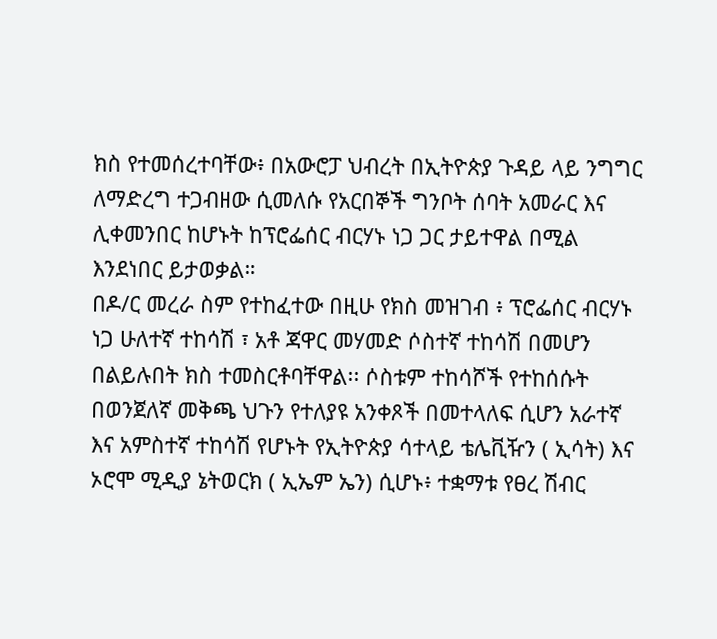ክስ የተመሰረተባቸው፥ በአውሮፓ ህብረት በኢትዮጵያ ጉዳይ ላይ ንግግር ለማድረግ ተጋብዘው ሲመለሱ የአርበኞች ግንቦት ሰባት አመራር እና ሊቀመንበር ከሆኑት ከፕሮፌሰር ብርሃኑ ነጋ ጋር ታይተዋል በሚል እንደነበር ይታወቃል።
በዶ/ር መረራ ስም የተከፈተው በዚሁ የክስ መዝገብ ፥ ፕሮፌሰር ብርሃኑ ነጋ ሁለተኛ ተከሳሽ ፣ አቶ ጃዋር መሃመድ ሶስተኛ ተከሳሽ በመሆን በልይሉበት ክስ ተመስርቶባቸዋል፡፡ ሶስቱም ተከሳሾች የተከሰሱት በወንጀለኛ መቅጫ ህጉን የተለያዩ አንቀጾች በመተላለፍ ሲሆን አራተኛ እና አምስተኛ ተከሳሽ የሆኑት የኢትዮጵያ ሳተላይ ቴሌቪዥን ( ኢሳት) እና ኦሮሞ ሚዲያ ኔትወርክ ( ኢኤም ኤን) ሲሆኑ፥ ተቋማቱ የፀረ ሽብር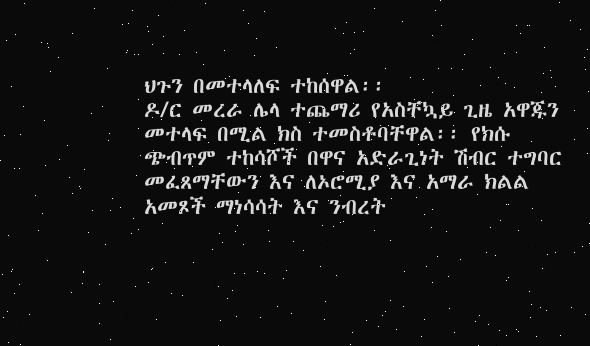ህጉን በመተላለፍ ተከሰዋል፡፡
ዶ/ር መረራ ሌላ ተጨማሪ የአስቸኳይ ጊዜ አዋጁን መተላፍ በሚል ክስ ተመስቶባቸዋል፡፡ የክሱ ጭብጥም ተከሳሾች በዋና አድራጊነት ሽብር ተግባር መፈጸማቸውን እና ለኦሮሚያ እና አማራ ክልል አመጾች ማነሳሳት እና ንብረት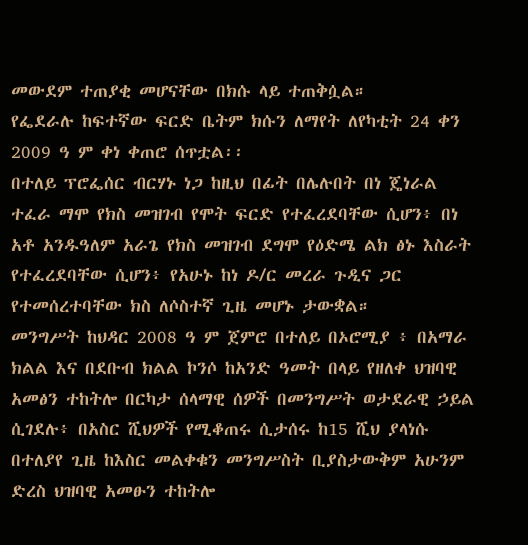መውደም ተጠያቂ መሆናቸው በክሱ ላይ ተጠቅሷል።
የፌደራሉ ከፍተኛው ፍርድ ቤትም ክሱን ለማየት ለየካቲት 24 ቀን 2009 ዓ ም ቀነ ቀጠሮ ሰጥቷል፡፡
በተለይ ፕሮፌሰር ብርሃኑ ነጋ ከዚህ በፊት በሌሉበት በነ ጄነራል ተፈራ ማሞ የክስ መዝገብ የሞት ፍርድ የተፈረደባቸው ሲሆን፥ በነ አቶ አንዱዓለም አራጌ የክስ መዝገብ ደግሞ የዕድሜ ልክ ፅኑ እስራት የተፈረደባቸው ሲሆን፥ የአሁኑ ከነ ዶ/ር መረራ ጉዲና ጋር የተመሰረተባቸው ክስ ለሶስተኛ ጊዜ መሆኑ ታውቋል።
መንግሥት ከህዳር 2008 ዓ ም ጀምሮ በተለይ በኦሮሚያ ፥ በአማራ ክልል እና በደቡብ ክልል ኮንሶ ከአንድ ዓመት በላይ የዘለቀ ህዝባዊ አመፅን ተከትሎ በርካታ ሰላማዊ ሰዎች በመንግሥት ወታደራዊ ኃይል ሲገደሉ፥ በአስር ሺህዎች የሚቆጠሩ ሲታሰሩ ከ15 ሺህ ያላነሱ በተለያየ ጊዜ ከእስር መልቀቁን መንግሥስት ቢያስታውቅም አሁንም ድረስ ህዝባዊ አመፁን ተከትሎ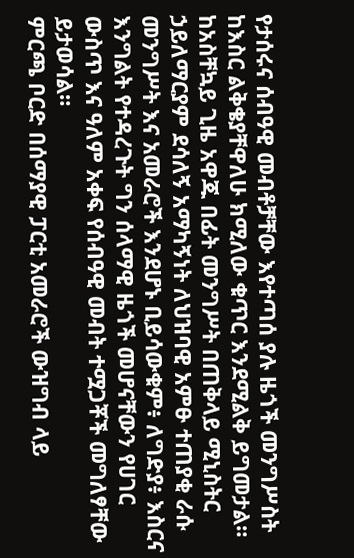የታሰሩና ሰብዓዊ መብቶቻቸው እየተጣሰ ያሉ ዜጎች መንግሥስት ከእስር ልቅቄያቸዋለሁ ክሚለው ቁጥር እንደሚልቅ ይግመታል።
ከአስቸኳይ ጊዜ አዋጁ በፊት መንግሥት በጠቅላይ ሚኒስትር ኃይለማርያም ደሳለኝ አማካኝነት ለህዝባዊ አምፁ ተጠያቂ ራሱ መንግሥት እና አመራሮች እንደሆኑ ቢይሳውቁም፥ ለግድያ፥ እስርና እንግልት የተዳረጉት ግን ሰላማዊ ዜጎች መሆናቸውን የሀገር ውስጥ እና ዓለም አቀፍ የሰብዓዊ መብት ተሟጋቾች መግለፃቸው ይታወሳል።
ምርጫ ቦርድ በሰማያዊ ፓርቲ አመራሮች ውዝግብ ላይ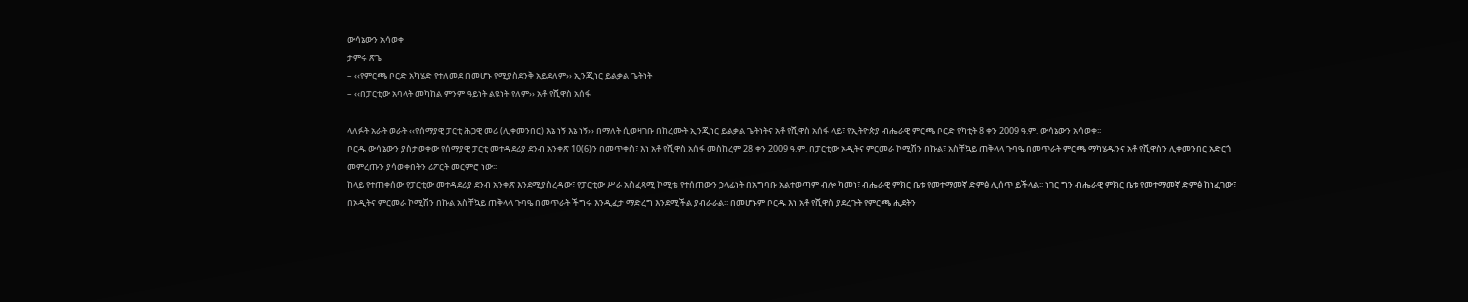ውሳኔውን አሳወቀ
ታምሩ ጽጌ
– ‹‹የምርጫ ቦርድ አካሄድ የተለመደ በመሆኑ የሚያስደንቅ አይደለም›› ኢንጂነር ይልቃል ጌትነት
– ‹‹በፓርቲው አባላት መካከል ምንም ዓይነት ልዩነት የለም›› አቶ የሺዋስ አሰፋ

ላለፉት አራት ወራት ‹‹የሰማያዊ ፓርቲ ሕጋዊ መሪ (ሊቀመንበር) እኔ ነኝ እኔ ነኝ›› በማለት ሲወዛገቡ በከረሙት ኢንጂነር ይልቃል ጌትነትና አቶ የሺዋስ አሰፋ ላይ፣ የኢትዮጵያ ብሔራዊ ምርጫ ቦርድ የካቲት 8 ቀን 2009 ዓ.ም. ውሳኔውን አሳወቀ፡፡
ቦርዱ ውሳኔውን ያስታወቀው የሰማያዊ ፓርቲ መተዳደሪያ ደንብ አንቀጽ 10(6)ን በመጥቀስ፣ እነ አቶ የሺዋስ አሰፋ መስከረም 28 ቀን 2009 ዓ.ም. በፓርቲው ኦዲትና ምርመራ ኮሚሽን በኩል፣ አስቸኳይ ጠቅላላ ጉባዔ በመጥራት ምርጫ ማካሄዱንና አቶ የሺዋስን ሊቀመንበር አድርጎ መምረጡን ያሳወቀበትን ሪፖርት መርምሮ ነው፡፡
ከላይ የተጠቀሰው የፓርቲው መተዳደሪያ ደንብ አንቀጽ እንደሚያስረዳው፣ የፓርቲው ሥራ አስፈጻሚ ኮሚቴ የተሰጠውን ኃላፊነት በአግባቡ አልተወጣም ብሎ ካመነ፣ ብሔራዊ ምክር ቤቱ የመተማመኛ ድምፅ ሊሰጥ ይችላል፡፡ ነገር ግን ብሔራዊ ምክር ቤቱ የመተማመኛ ድምፅ ከነፈገው፣ በኦዲትና ምርመራ ኮሚሽን በኩል አስቸኳይ ጠቅላላ ጉባዔ በመጥራት ችግሩ እንዲፈታ ማድረግ እንደሚችል ያብራራል፡፡ በመሆኑም ቦርዱ እነ አቶ የሺዋስ ያደረጉት የምርጫ ሒደትን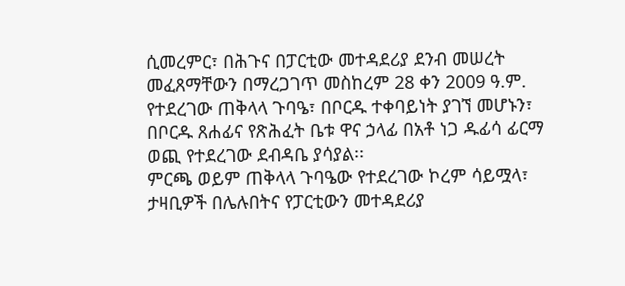ሲመረምር፣ በሕጉና በፓርቲው መተዳደሪያ ደንብ መሠረት መፈጸማቸውን በማረጋገጥ መስከረም 28 ቀን 2009 ዓ.ም. የተደረገው ጠቅላላ ጉባዔ፣ በቦርዱ ተቀባይነት ያገኘ መሆኑን፣ በቦርዱ ጸሐፊና የጽሕፈት ቤቱ ዋና ኃላፊ በአቶ ነጋ ዱፊሳ ፊርማ ወጪ የተደረገው ደብዳቤ ያሳያል፡፡
ምርጫ ወይም ጠቅላላ ጉባዔው የተደረገው ኮረም ሳይሟላ፣ ታዛቢዎች በሌሉበትና የፓርቲውን መተዳደሪያ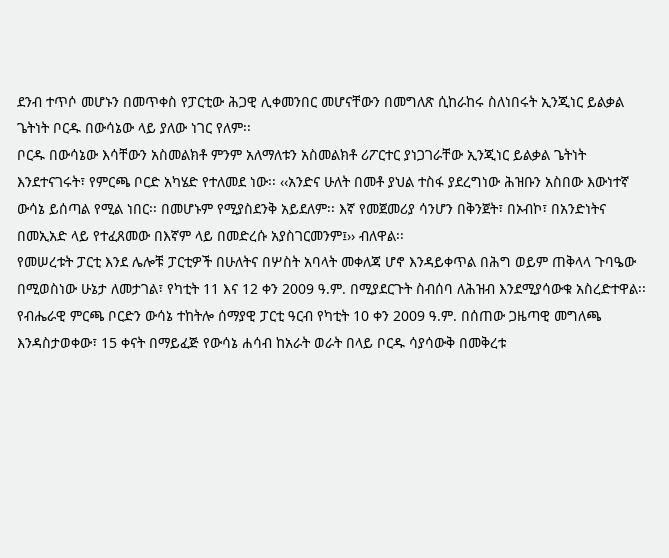ደንብ ተጥሶ መሆኑን በመጥቀስ የፓርቲው ሕጋዊ ሊቀመንበር መሆናቸውን በመግለጽ ሲከራከሩ ስለነበሩት ኢንጂነር ይልቃል ጌትነት ቦርዱ በውሳኔው ላይ ያለው ነገር የለም፡፡
ቦርዱ በውሳኔው እሳቸውን አስመልክቶ ምንም አለማለቱን አስመልክቶ ሪፖርተር ያነጋገራቸው ኢንጂነር ይልቃል ጌትነት እንደተናገሩት፣ የምርጫ ቦርድ አካሄድ የተለመደ ነው፡፡ ‹‹አንድና ሁለት በመቶ ያህል ተስፋ ያደረግነው ሕዝቡን አስበው እውነተኛ ውሳኔ ይሰጣል የሚል ነበር፡፡ በመሆኑም የሚያስደንቅ አይደለም፡፡ እኛ የመጀመሪያ ሳንሆን በቅንጀት፣ በኦብኮ፣ በአንድነትና በመኢአድ ላይ የተፈጸመው በእኛም ላይ በመድረሱ አያስገርመንም፤›› ብለዋል፡፡
የመሠረቱት ፓርቲ እንደ ሌሎቹ ፓርቲዎች በሁለትና በሦስት አባላት መቀለጃ ሆኖ እንዳይቀጥል በሕግ ወይም ጠቅላላ ጉባዔው በሚወስነው ሁኔታ ለመታገል፣ የካቲት 11 እና 12 ቀን 2009 ዓ.ም. በሚያደርጉት ስብሰባ ለሕዝብ እንደሚያሳውቁ አስረድተዋል፡፡
የብሔራዊ ምርጫ ቦርድን ውሳኔ ተከትሎ ሰማያዊ ፓርቲ ዓርብ የካቲት 10 ቀን 2009 ዓ.ም. በሰጠው ጋዜጣዊ መግለጫ እንዳስታወቀው፣ 15 ቀናት በማይፈጅ የውሳኔ ሐሳብ ከአራት ወራት በላይ ቦርዱ ሳያሳውቅ በመቅረቱ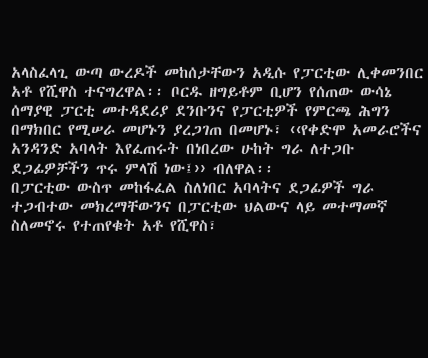አላስፈላጊ ውጣ ውረዶች መከሰታቸውን አዲሱ የፓርቲው ሊቀመንበር አቶ የሺዋስ ተናግረዋል፡፡ ቦርዱ ዘግይቶም ቢሆን የሰጠው ውሳኔ ሰማያዊ ፓርቲ መተዳደሪያ ደንቡንና የፓርቲዎች የምርጫ ሕግን በማክበር የሚሠራ መሆኑን ያረጋገጠ በመሆኑ፣ ‹‹የቀድሞ አመራሮችና አንዳንድ አባላት እየፈጠሩት በነበረው ሁከት ግራ ለተጋቡ ደጋፊዎቻችን ጥሩ ምላሽ ነው፤›› ብለዋል፡፡
በፓርቲው ውስጥ መከፋፈል ስለነበር አባላትና ደጋፊዎች ግራ ተጋብተው መክረማቸውንና በፓርቲው ህልውና ላይ መተማመኛ ስለመኖሩ የተጠየቁት አቶ የሺዋስ፣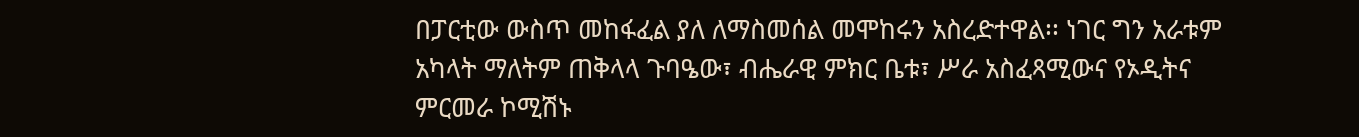በፓርቲው ውስጥ መከፋፈል ያለ ለማስመሰል መሞከሩን አስረድተዋል፡፡ ነገር ግን አራቱም አካላት ማለትም ጠቅላላ ጉባዔው፣ ብሔራዊ ምክር ቤቱ፣ ሥራ አስፈጻሚውና የኦዲትና ምርመራ ኮሚሽኑ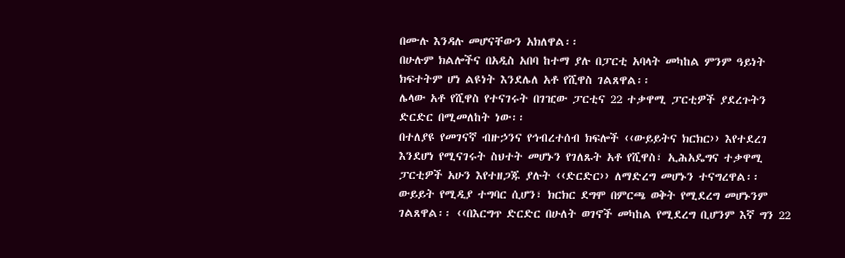በሙሉ እንዳሉ መሆናቸውን አክለዋል፡፡
በሁሉም ክልሎችና በአዲስ አበባ ከተማ ያሉ በፓርቲ አባላት መካከል ምንም ዓይነት ክፍተትም ሆነ ልዩነት እንደሌለ አቶ የሺዋስ ገልጸዋል፡፡
ሌላው አቶ የሺዋስ የተናገሩት በገዢው ፓርቲና 22 ተቃዋሚ ፓርቲዎች ያደረጉትን ድርድር በሚመለከት ነው፡፡
በተለያዩ የመገናኛ ብዙኃንና የኅብረተሰብ ክፍሎች ‹‹ውይይትና ክርክር›› እየተደረገ እንደሆነ የሚናገሩት ስህተት መሆኑን የገለጹት አቶ የሺዋስ፣ ኢሕአዴግና ተቃዋሚ ፓርቲዎች አሁን እየተዘጋጁ ያሉት ‹‹ድርድር›› ለማድረግ መሆኑን ተናግረዋል፡፡ ውይይት የሚዲያ ተግባር ሲሆን፣ ክርክር ደግሞ በምርጫ ወቅት የሚደረግ መሆኑንም ገልጸዋል፡፡ ‹‹በእርግጥ ድርድር በሁለት ወገኖች መካከል የሚደረግ ቢሆንም እኛ ግን 22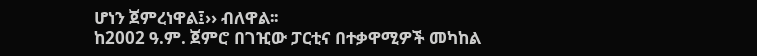ሆነን ጀምረነዋል፤›› ብለዋል፡፡
ከ2002 ዓ.ም. ጀምሮ በገዢው ፓርቲና በተቃዋሚዎች መካከል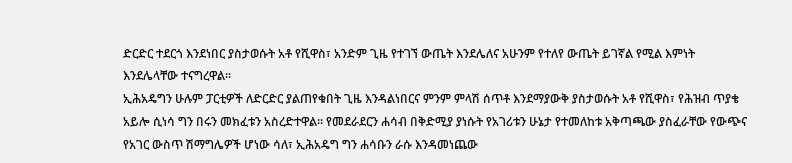ድርድር ተደርጎ እንደነበር ያስታወሱት አቶ የሺዋስ፣ አንድም ጊዜ የተገኘ ውጤት እንደሌለና አሁንም የተለየ ውጤት ይገኛል የሚል እምነት እንደሌላቸው ተናግረዋል፡፡
ኢሕአዴግን ሁሉም ፓርቲዎች ለድርድር ያልጠየቁበት ጊዜ እንዳልነበርና ምንም ምላሽ ሰጥቶ እንደማያውቅ ያስታወሱት አቶ የሺዋስ፣ የሕዝብ ጥያቄ አይሎ ሲነሳ ግን በሩን መክፈቱን አስረድተዋል፡፡ የመደራደርን ሐሳብ በቅድሚያ ያነሱት የአገሪቱን ሁኔታ የተመለከቱ አቅጣጫው ያስፈራቸው የውጭና የአገር ውስጥ ሽማግሌዎች ሆነው ሳለ፣ ኢሕአዴግ ግን ሐሳቡን ራሱ እንዳመነጨው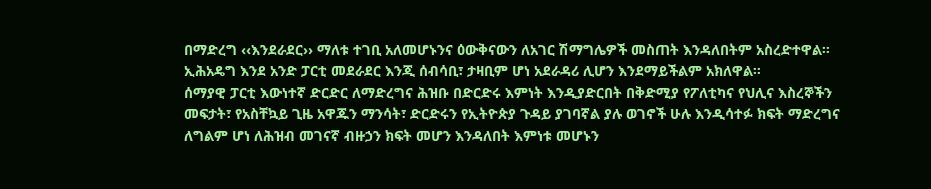በማድረግ ‹‹እንደራደር›› ማለቱ ተገቢ አለመሆኑንና ዕውቅናውን ለአገር ሽማግሌዎች መስጠት እንዳለበትም አስረድተዋል፡፡ ኢሕአዴግ እንደ አንድ ፓርቲ መደራደር እንጂ ሰብሳቢ፣ ታዛቢም ሆነ አደራዳሪ ሊሆን እንደማይችልም አክለዋል፡፡
ሰማያዊ ፓርቲ እውነተኛ ድርድር ለማድረግና ሕዝቡ በድርድሩ እምነት እንዲያድርበት በቅድሚያ የፖለቲካና የህሊና እስረኞችን መፍታት፣ የአስቸኳይ ጊዜ አዋጁን ማንሳት፣ ድርድሩን የኢትዮጵያ ጉዳይ ያገባኛል ያሉ ወገኖች ሁሉ እንዲሳተፉ ክፍት ማድረግና ለግልም ሆነ ለሕዝብ መገናኛ ብዙኃን ክፍት መሆን እንዳለበት እምነቱ መሆኑን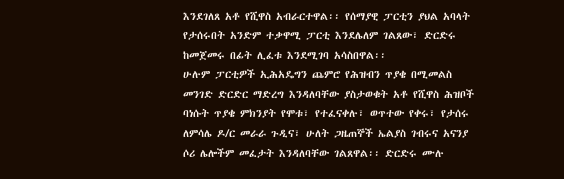እንደገለጸ አቶ የሺዋስ አብራርተዋል፡፡ የሰማያዊ ፓርቲን ያህል አባላት የታሰሩበት አንድም ተቃዋሚ ፓርቲ እንደሌለም ገልጸው፣ ድርድሩ ከመጀመሩ በፊት ሊፈቱ እንደሚገባ አሳስበዋል፡፡
ሁሉም ፓርቲዎች ኢሕአዴግን ጨምሮ የሕዝብን ጥያቄ በሚመልስ መንገድ ድርድር ማድረግ እንዳለባቸው ያስታወቁት አቶ የሺዋስ ሕዝቦች ባነሱት ጥያቄ ምክንያት የሞቱ፣ የተፈናቀሉ፣ ወጥተው የቀሩ፣ የታሰሩ ለምሳሌ ዶ/ር መራራ ጉዲና፣ ሁለት ጋዜጠኞች ኤልያስ ገብሩና አናንያ ሶሪ ሌሎችም መፈታት እንዳለባቸው ገልጸዋል፡፡ ድርድሩ ሙሉ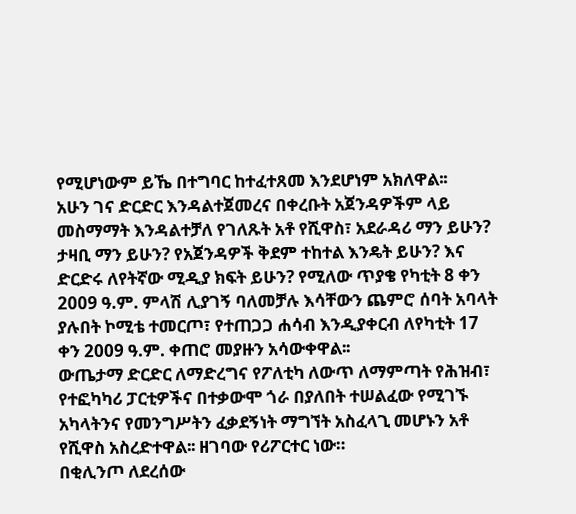የሚሆነውም ይኼ በተግባር ከተፈተጸመ እንደሆነም አክለዋል፡፡
አሁን ገና ድርድር እንዳልተጀመረና በቀረቡት አጀንዳዎችም ላይ መስማማት እንዳልተቻለ የገለጹት አቶ የሺዋስ፣ አደራዳሪ ማን ይሁን? ታዛቢ ማን ይሁን? የአጀንዳዎች ቅደም ተከተል እንዴት ይሁን? እና ድርድሩ ለየትኛው ሚዲያ ክፍት ይሁን? የሚለው ጥያቄ የካቲት 8 ቀን 2009 ዓ.ም. ምላሽ ሊያገኝ ባለመቻሉ እሳቸውን ጨምሮ ሰባት አባላት ያሉበት ኮሚቴ ተመርጦ፣ የተጠጋጋ ሐሳብ እንዲያቀርብ ለየካቲት 17 ቀን 2009 ዓ.ም. ቀጠሮ መያዙን አሳውቀዋል፡፡
ውጤታማ ድርድር ለማድረግና የፖለቲካ ለውጥ ለማምጣት የሕዝብ፣ የተፎካካሪ ፓርቲዎችና በተቃውሞ ጎራ በያለበት ተሠልፈው የሚገኙ አካላትንና የመንግሥትን ፈቃደኝነት ማግኘት አስፈላጊ መሆኑን አቶ የሺዋስ አስረድተዋል፡፡ ዘገባው የሪፖርተር ነው።
በቂሊንጦ ለደረሰው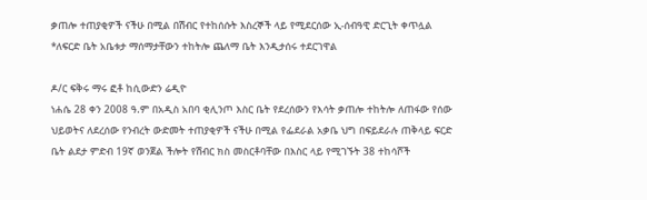ቃጠሎ ተጠያቂዎች ናችሁ በሚል በሽብር የተከሰሱት እስረኞች ላይ የሚደርሰው ኢ-ሰብዓዊ ድርጊት ቀጥሏል
*ለፍርድ ቤት አቤቱታ ማሰማታቸውን ተከትሎ ጨለማ ቤት እንዲታሰሩ ተደርገዋል

ዶ/ር ፍቅሩ ማሩ ፎቶ ከሲውድን ሬዲዮ
ነሐሴ 28 ቀን 2008 ዓ.ም በአዲስ አበባ ቂሊንጦ እስር ቤት የደረሰውን የእሳት ቃጠሎ ተከትሎ ለጠፋው የሰው ህይወትና ለደረሰው የንብረት ውድመት ተጠያቂዎች ናችሁ በሚል የፌደራል አቃቤ ህግ በፍይደራሉ ጠቅላይ ፍርድ ቤት ልደታ ምድብ 19ኛ ወንጀል ችሎት የሽብር ክስ መስርቶባቸው በእስር ላይ የሚገኙት 38 ተከሳሾች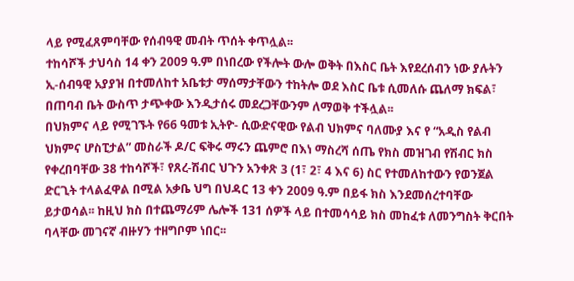ላይ የሚፈጸምባቸው የሰብዓዊ መብት ጥሰት ቀጥሏል፡፡
ተከሳሾች ታህሳስ 14 ቀን 2009 ዓ.ም በነበረው የችሎት ውሎ ወቅት በእስር ቤት እየደረሰብን ነው ያሉትን ኢ-ሰብዓዊ አያያዝ በተመለከተ አቤቱታ ማሰማታቸውን ተከትሎ ወደ እስር ቤቱ ሲመለሱ ጨለማ ክፍል፣ በጠባብ ቤት ውስጥ ታጭቀው እንዲታሰሩ መደረጋቸውንም ለማወቅ ተችሏል፡፡
በህክምና ላይ የሚገኙት የ66 ዓመቱ ኢትዮ- ሲውድናዊው የልብ ህክምና ባለሙያ እና የ “አዲስ የልብ ህክምና ሆስፒታል” መስራች ዶ/ር ፍቅሩ ማሩን ጨምሮ በእነ ማስረሻ ሰጤ የክስ መዝገብ የሽብር ክስ የቀረበባቸው 38 ተከሳሾች፣ የጸረ-ሽብር ህጉን አንቀጽ 3 (1፣ 2፣ 4 እና 6) ስር የተመለከተውን የወንጀል ድርጊት ተላልፈዋል በሚል አቃቤ ህግ በህዳር 13 ቀን 2009 ዓ.ም በይፋ ክስ እንደመሰረተባቸው ይታወሳል፡፡ ከዚህ ክስ በተጨማሪም ሌሎች 131 ሰዎች ላይ በተመሳሳይ ክስ መከፈቱ ለመንግስት ቅርበት ባላቸው መገናኛ ብዙሃን ተዘግቦም ነበር፡፡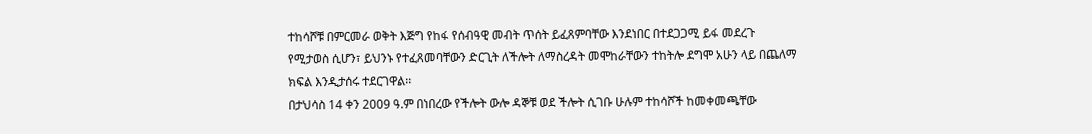ተከሳሾቹ በምርመራ ወቅት እጅግ የከፋ የሰብዓዊ መብት ጥሰት ይፈጸምባቸው እንደነበር በተደጋጋሚ ይፋ መደረጉ የሚታወስ ሲሆን፣ ይህንኑ የተፈጸመባቸውን ድርጊት ለችሎት ለማስረዳት መሞከራቸውን ተከትሎ ደግሞ አሁን ላይ በጨለማ ክፍል እንዲታሰሩ ተደርገዋል፡፡
በታህሳስ 14 ቀን 2009 ዓ.ም በነበረው የችሎት ውሎ ዳኞቹ ወደ ችሎት ሲገቡ ሁሉም ተከሳሾች ከመቀመጫቸው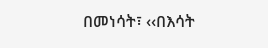በመነሳት፣ ‹‹በእሳት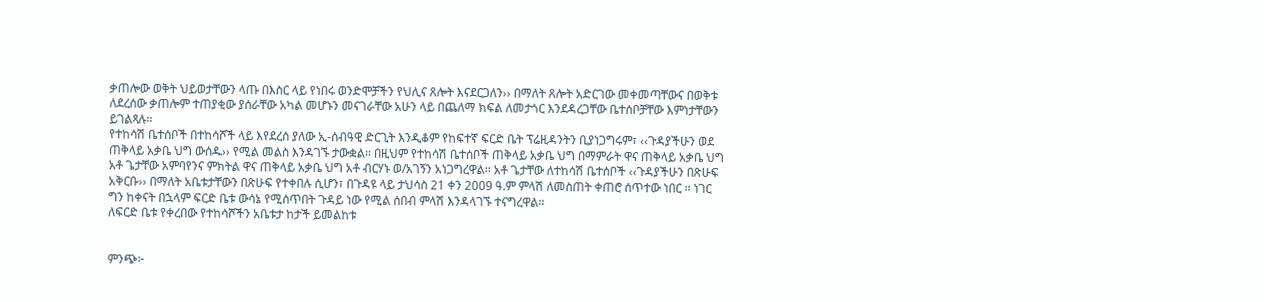ቃጠሎው ወቅት ህይወታቸውን ላጡ በእስር ላይ የነበሩ ወንድሞቻችን የህሊና ጸሎት እናደርጋለን›› በማለት ጸሎት አድርገው መቀመጣቸውና በወቅቱ ለደረሰው ቃጠሎም ተጠያቂው ያሰራቸው አካል መሆኑን መናገራቸው አሁን ላይ በጨለማ ክፍል ለመታጎር እንደዳረጋቸው ቤተሰቦቻቸው እምነታቸውን ይገልጻሉ፡፡
የተከሳሽ ቤተሰቦች በተከሳሾች ላይ እየደረሰ ያለው ኢ-ሰብዓዊ ድርጊት እንዲቆም የከፍተኛ ፍርድ ቤት ፕሬዚዳንትን ቢያነጋግሩም፣ ‹‹ጉዳያችሁን ወደ ጠቅላይ አቃቤ ህግ ውሰዱ›› የሚል መልስ እንዳገኙ ታውቋል፡፡ በዚህም የተከሳሽ ቤተሰቦች ጠቅላይ አቃቤ ህግ በማምራት ዋና ጠቅላይ አቃቤ ህግ አቶ ጌታቸው አምባየንና ምክትል ዋና ጠቅላይ አቃቤ ህግ አቶ ብርሃኑ ወ/አገኝን አነጋግረዋል፡፡ አቶ ጌታቸው ለተከሳሽ ቤተሰቦች ‹‹ጉዳያችሁን በጽሁፍ አቅርቡ›› በማለት አቤቱታቸውን በጽሁፍ የተቀበሉ ሲሆን፣ በጉዳዩ ላይ ታህሳስ 21 ቀን 2009 ዓ.ም ምላሽ ለመስጠት ቀጠሮ ሰጥተው ነበር ፡፡ ነገር ግን ከቀናት በኋላም ፍርድ ቤቱ ውሳኔ የሚሰጥበት ጉዳይ ነው የሚል ሰበብ ምላሽ እንዳላገኙ ተናግረዋል፡፡
ለፍርድ ቤቱ የቀረበው የተከሳሾችን አቤቱታ ከታች ይመልከቱ


ምንጭ፦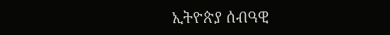ኢትዮጵያ ሰብዓዊ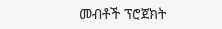መብቶች ፕሮጀክት